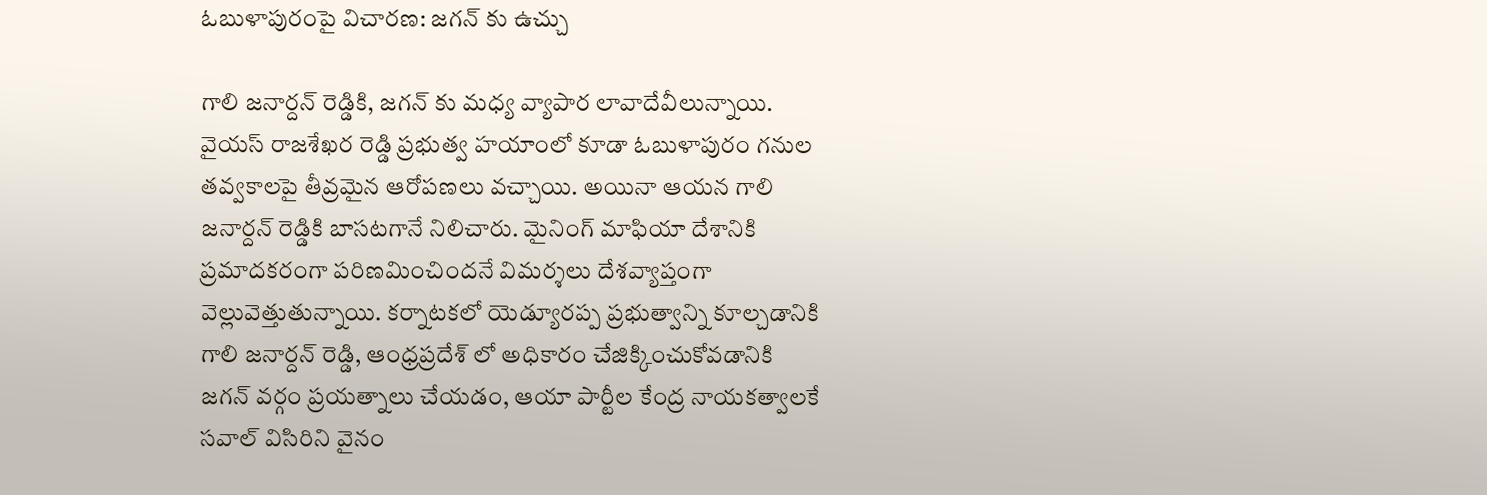ఓబుళాపురంపై విచారణ: జగన్ కు ఉచ్చు

గాలి జనార్దన్ రెడ్డికి, జగన్ కు మధ్య వ్యాపార లావాదేవీలున్నాయి. వైయస్ రాజశేఖర రెడ్డి ప్రభుత్వ హయాంలో కూడా ఓబుళాపురం గనుల తవ్వకాలపై తీవ్రమైన ఆరోపణలు వచ్చాయి. అయినా ఆయన గాలి జనార్దన్ రెడ్డికి బాసటగానే నిలిచారు. మైనింగ్ మాఫియా దేశానికి ప్రమాదకరంగా పరిణమించిందనే విమర్శలు దేశవ్యాప్తంగా వెల్లువెత్తుతున్నాయి. కర్నాటకలో యెడ్యూరప్ప ప్రభుత్వాన్ని కూల్చడానికి గాలి జనార్దన్ రెడ్డి, ఆంధ్రప్రదేశ్ లో అధికారం చేజిక్కించుకోవడానికి జగన్ వర్గం ప్రయత్నాలు చేయడం, ఆయా పార్టీల కేంద్ర నాయకత్వాలకే సవాల్ విసిరిని వైనం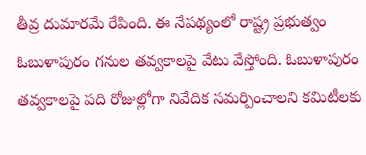తీవ్ర దుమారమే రేపింది. ఈ నేపథ్యంలో రాష్ట్ర ప్రభుత్వం ఓబుళాపురం గనుల తవ్వకాలపై వేటు వేస్తోంది. ఓబుళాపురం తవ్వకాలపై పది రోజుల్లోగా నివేదిక సమర్పించాలని కమిటీలకు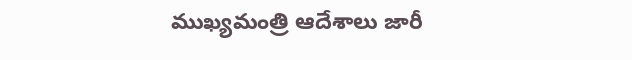ముఖ్యమంత్రి ఆదేశాలు జారీ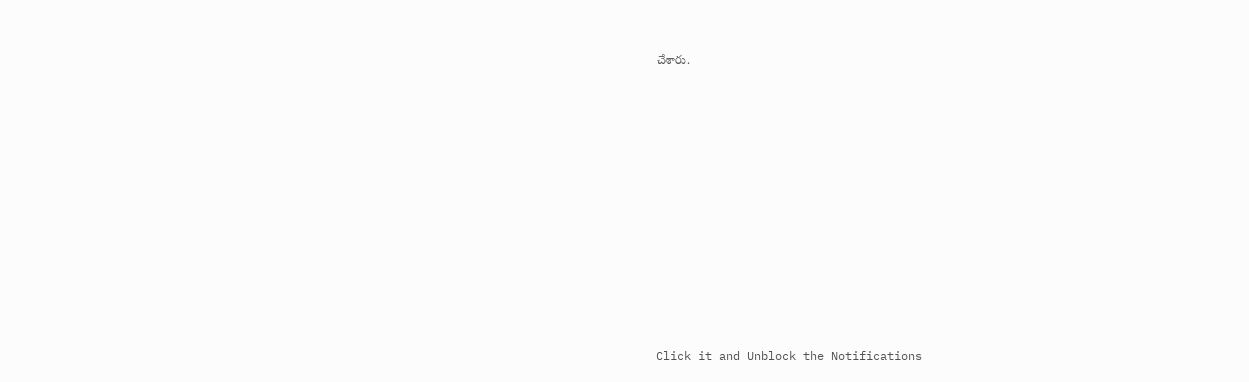చేశారు.












Click it and Unblock the Notifications